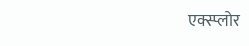एक्स्प्लोर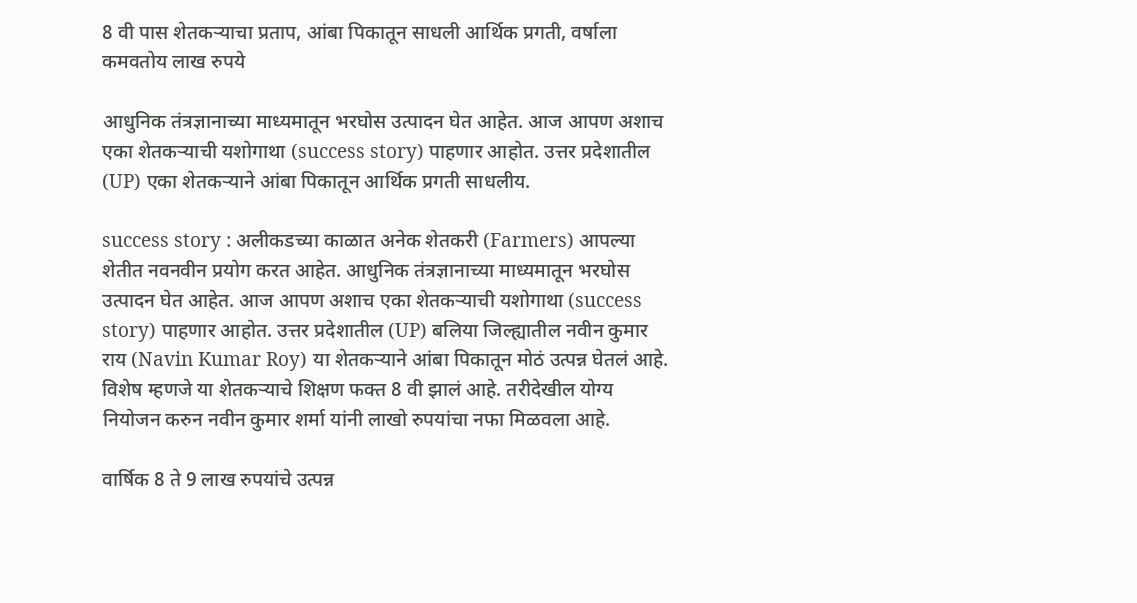8 वी पास शेतकऱ्याचा प्रताप, आंबा पिकातून साधली आर्थिक प्रगती, वर्षाला कमवतोय लाख रुपये

आधुनिक तंत्रज्ञानाच्या माध्यमातून भरघोस उत्पादन घेत आहेत. आज आपण अशाच एका शेतकऱ्याची यशोगाथा (success story) पाहणार आहोत. उत्तर प्रदेशातील (UP) एका शेतकऱ्याने आंबा पिकातून आर्थिक प्रगती साधलीय.

success story : अलीकडच्या काळात अनेक शेतकरी (Farmers) आपल्या शेतीत नवनवीन प्रयोग करत आहेत. आधुनिक तंत्रज्ञानाच्या माध्यमातून भरघोस उत्पादन घेत आहेत. आज आपण अशाच एका शेतकऱ्याची यशोगाथा (success story) पाहणार आहोत. उत्तर प्रदेशातील (UP) बलिया जिल्ह्यातील नवीन कुमार राय (Navin Kumar Roy) या शेतकऱ्याने आंबा पिकातून मोठं उत्पन्न घेतलं आहे. विशेष म्हणजे या शेतकऱ्याचे शिक्षण फक्त 8 वी झालं आहे. तरीदेखील योग्य नियोजन करुन नवीन कुमार शर्मा यांनी लाखो रुपयांचा नफा मिळवला आहे.

वार्षिक 8 ते 9 लाख रुपयांचे उत्पन्न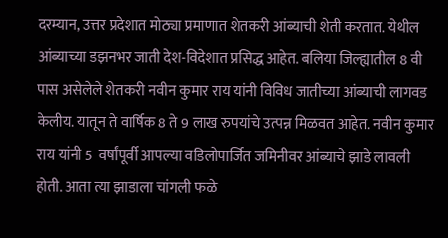दरम्यान, उत्तर प्रदेशात मोठ्या प्रमाणात शेतकरी आंब्याची शेती करतात. येथील आंब्याच्या डझनभर जाती देश-विदेशात प्रसिद्ध आहेत. बलिया जिल्ह्यातील 8 वी पास असेलेले शेतकरी नवीन कुमार राय यांनी विविध जातीच्या आंब्याची लागवड केलीय. यातून ते वार्षिक 8 ते 9 लाख रुपयांचे उत्पन्न मिळवत आहेत. नवीन कुमार राय यांनी 5  वर्षांपूर्वी आपल्या वडिलोपार्जित जमिनीवर आंब्याचे झाडे लावली होती. आता त्या झाडाला चांगली फळे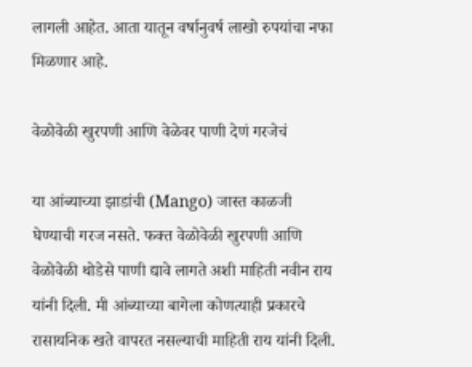लागली आहेत. आता यातून वर्षानुवर्ष लाखो रुपयांचा नफा मिळणार आहे.

वेळोवेळी खुरपणी आणि वेळेवर पाणी देणं गरजेचं

या आंब्याच्या झाडांची (Mango) जास्त काळजी घेण्याची गरज नसते. फक्त वेळोवेळी खुरपणी आणि वेळोवेळी थोडेसे पाणी द्यावे लागते अशी माहिती नवीन राय यांनी दिली. मी आंब्याच्या बागेला कोणत्याही प्रकारचे रासायनिक खते वापरत नसल्याची माहिती राय यांनी दिली.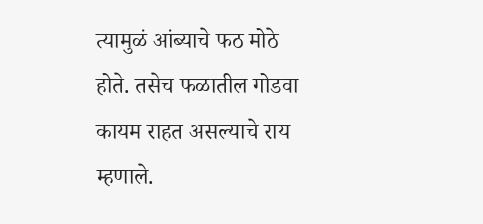त्यामुळं आंब्याचे फठ मोठे होते. तसेच फळातील गोडवा कायम राहत असल्याचे राय म्हणाले.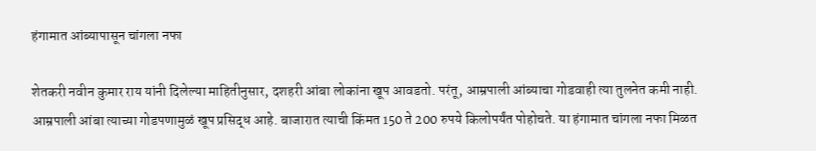हंगामात आंब्यापासून चांगला नफा

शेतकरी नवीन कुमार राय यांनी दिलेल्या माहितीनुसार, दशहरी आंबा लोकांना खूप आवडतो. परंतू, आम्रपाली आंब्याचा गोडवाही त्या तुलनेत कमी नाही. आम्रपाली आंबा त्याच्या गोडपणामुळं खूप प्रसिद्ध आहे. बाजारात त्याची किंमत 150 ते 200 रुपये किलोपर्यंत पोहोचते. या हंगामात चांगला नफा मिळत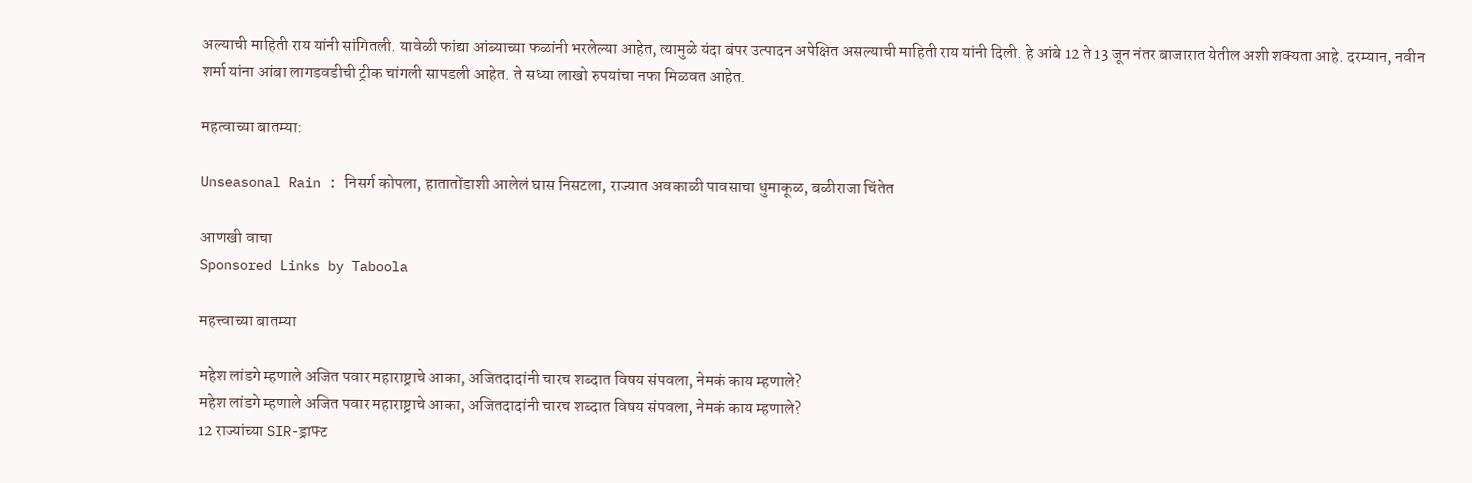अल्याची माहिती राय यांनी सांगितली. यावेळी फांद्या आंब्याच्या फळांनी भरलेल्या आहेत, त्यामुळे यंदा बंपर उत्पादन अपेक्षित असल्याची माहिती राय यांनी दिली. हे आंबे 12 ते 13 जून नंतर बाजारात येतील अशी शक्यता आहे. दरम्यान, नवीन शर्मा यांना आंबा लागडवडीची ट्रीक चांगली सापडली आहेत. ते सध्या लाखो रुपयांचा नफा मिळवत आहेत.

महत्वाच्या बातम्या:

Unseasonal Rain : निसर्ग कोपला, हातातोंडाशी आलेलं घास निसटला, राज्यात अवकाळी पावसाचा धुमाकूळ, बळीराजा चिंतेत

आणखी वाचा
Sponsored Links by Taboola

महत्त्वाच्या बातम्या

महेश लांडगे म्हणाले अजित पवार महाराष्ट्राचे आका, अजितदादांनी चारच शब्दात विषय संपवला, नेमकं काय म्हणाले?
महेश लांडगे म्हणाले अजित पवार महाराष्ट्राचे आका, अजितदादांनी चारच शब्दात विषय संपवला, नेमकं काय म्हणाले?
12 राज्यांच्या SIR-ड्राफ्ट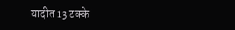यादीत 13 टक्के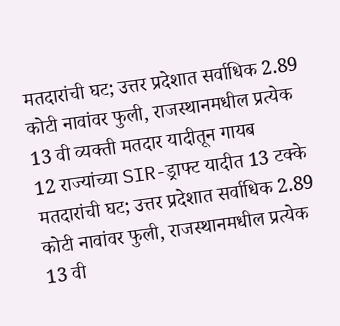मतदारांची घट; उत्तर प्रदेशात सर्वाधिक 2.89 कोटी नावांवर फुली, राजस्थानमधील प्रत्येक 13 वी व्यक्ती मतदार यादीतून गायब
12 राज्यांच्या SIR-ड्राफ्ट यादीत 13 टक्के मतदारांची घट; उत्तर प्रदेशात सर्वाधिक 2.89 कोटी नावांवर फुली, राजस्थानमधील प्रत्येक 13 वी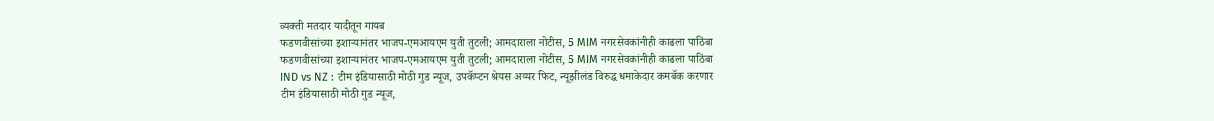व्यक्ती मतदार यादीतून गायब
फडणवीसांच्या इशाऱ्यानंतर भाजप-एमआयएम युती तुटली; आमदाराला नोटीस, 5 MIM नगरसेवकांनीही काढला पाठिंबा
फडणवीसांच्या इशाऱ्यानंतर भाजप-एमआयएम युती तुटली; आमदाराला नोटीस, 5 MIM नगरसेवकांनीही काढला पाठिंबा
IND vs NZ : टीम इंडियासाठी मोठी गुड न्यूज, उपकॅप्टन श्रेयस अय्यर फिट, न्यूझीलंड विरुद्ध धमाकेदार कमबॅक करणार
टीम इंडियासाठी मोठी गुड न्यूज,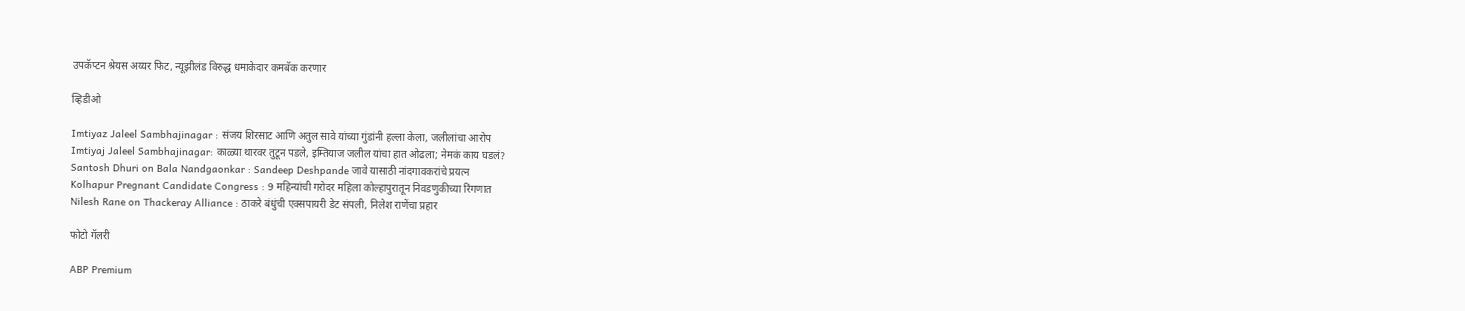उपकॅप्टन श्रेयस अय्यर फिट, न्यूझीलंड विरुद्ध धमाकेदार कमबॅक करणार

व्हिडीओ

Imtiyaz Jaleel Sambhajinagar : संजय शिरसाट आणि अतुल सावे यांच्या गुंडांनी हल्ला केला, जलीलांचा आरोप
Imtiyaj Jaleel Sambhajinagar: काळ्या थारवर तुटून पडले, इम्तियाज जलील यांचा हात ओढला; नेमकं काय घडलं?
Santosh Dhuri on Bala Nandgaonkar : Sandeep Deshpande जावे यासाठी नांदगावकरांचे प्रयत्न
Kolhapur Pregnant Candidate Congress : 9 महिन्यांची गरोदर महिला कोल्हापुरातून निवडणुकीच्या रिंगणात
Nilesh Rane on Thackeray Alliance : ठाकरे बंधुंची एक्सपायरी डेट संपली, निलेश राणेंचा प्रहार

फोटो गॅलरी

ABP Premium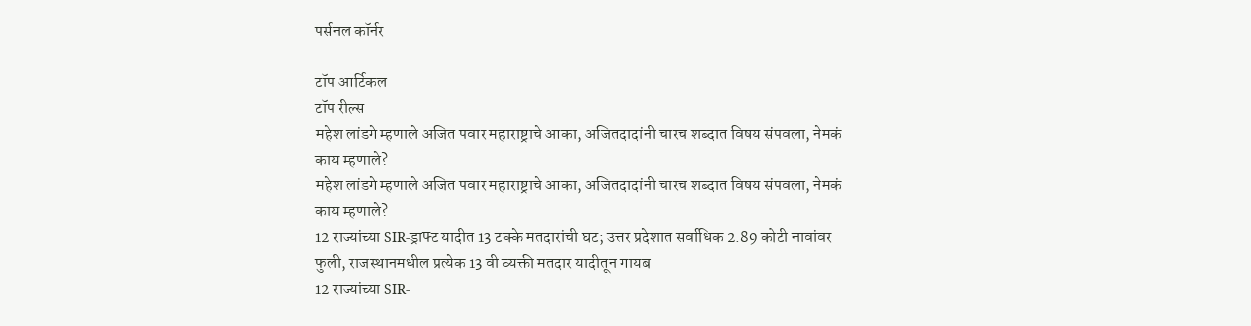पर्सनल कॉर्नर

टॉप आर्टिकल
टॉप रील्स
महेश लांडगे म्हणाले अजित पवार महाराष्ट्राचे आका, अजितदादांनी चारच शब्दात विषय संपवला, नेमकं काय म्हणाले?
महेश लांडगे म्हणाले अजित पवार महाराष्ट्राचे आका, अजितदादांनी चारच शब्दात विषय संपवला, नेमकं काय म्हणाले?
12 राज्यांच्या SIR-ड्राफ्ट यादीत 13 टक्के मतदारांची घट; उत्तर प्रदेशात सर्वाधिक 2.89 कोटी नावांवर फुली, राजस्थानमधील प्रत्येक 13 वी व्यक्ती मतदार यादीतून गायब
12 राज्यांच्या SIR-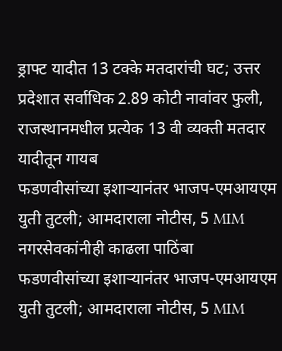ड्राफ्ट यादीत 13 टक्के मतदारांची घट; उत्तर प्रदेशात सर्वाधिक 2.89 कोटी नावांवर फुली, राजस्थानमधील प्रत्येक 13 वी व्यक्ती मतदार यादीतून गायब
फडणवीसांच्या इशाऱ्यानंतर भाजप-एमआयएम युती तुटली; आमदाराला नोटीस, 5 MIM नगरसेवकांनीही काढला पाठिंबा
फडणवीसांच्या इशाऱ्यानंतर भाजप-एमआयएम युती तुटली; आमदाराला नोटीस, 5 MIM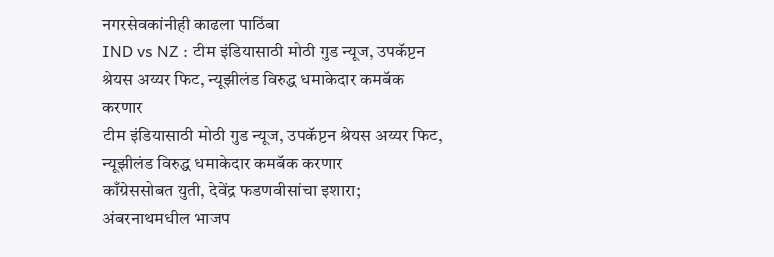नगरसेवकांनीही काढला पाठिंबा
IND vs NZ : टीम इंडियासाठी मोठी गुड न्यूज, उपकॅप्टन श्रेयस अय्यर फिट, न्यूझीलंड विरुद्ध धमाकेदार कमबॅक करणार
टीम इंडियासाठी मोठी गुड न्यूज, उपकॅप्टन श्रेयस अय्यर फिट, न्यूझीलंड विरुद्ध धमाकेदार कमबॅक करणार
काँग्रेससोबत युती, देवेंद्र फडणवीसांचा इशारा; अंबरनाथमधील भाजप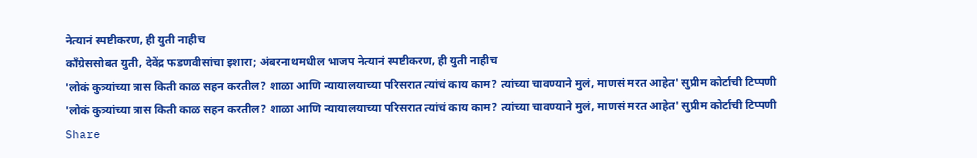नेत्यानं स्पष्टीकरण, ही युती नाहीच
काँग्रेससोबत युती, देवेंद्र फडणवीसांचा इशारा; अंबरनाथमधील भाजप नेत्यानं स्पष्टीकरण, ही युती नाहीच
'लोकं कुत्र्यांच्या त्रास किती काळ सहन करतील? शाळा आणि न्यायालयाच्या परिसरात त्यांचं काय काम? त्यांच्या चावण्याने मुलं, माणसं मरत आहेत' सुप्रीम कोर्टाची टिप्पणी
'लोकं कुत्र्यांच्या त्रास किती काळ सहन करतील? शाळा आणि न्यायालयाच्या परिसरात त्यांचं काय काम? त्यांच्या चावण्याने मुलं, माणसं मरत आहेत' सुप्रीम कोर्टाची टिप्पणी
Share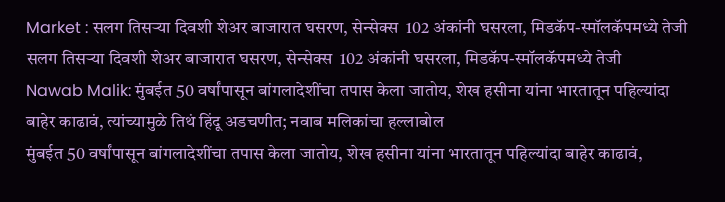Market : सलग तिसऱ्या दिवशी शेअर बाजारात घसरण, सेन्सेक्स  102 अंकांनी घसरला, मिडकॅप-स्मॉलकॅपमध्ये तेजी
सलग तिसऱ्या दिवशी शेअर बाजारात घसरण, सेन्सेक्स  102 अंकांनी घसरला, मिडकॅप-स्मॉलकॅपमध्ये तेजी
Nawab Malik: मुंबईत 50 वर्षांपासून बांगलादेशींचा तपास केला जातोय, शेख हसीना यांना भारतातून पहिल्यांदा बाहेर काढावं, त्यांच्यामुळे तिथं हिंदू अडचणीत; नवाब मलिकांचा हल्लाबोल
मुंबईत 50 वर्षांपासून बांगलादेशींचा तपास केला जातोय, शेख हसीना यांना भारतातून पहिल्यांदा बाहेर काढावं,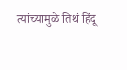त्यांच्यामुळे तिथं हिंदू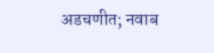अडचणीत; नवाब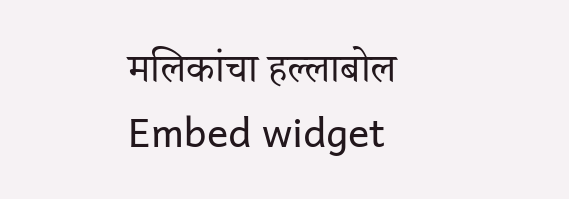मलिकांचा हल्लाबोल
Embed widget